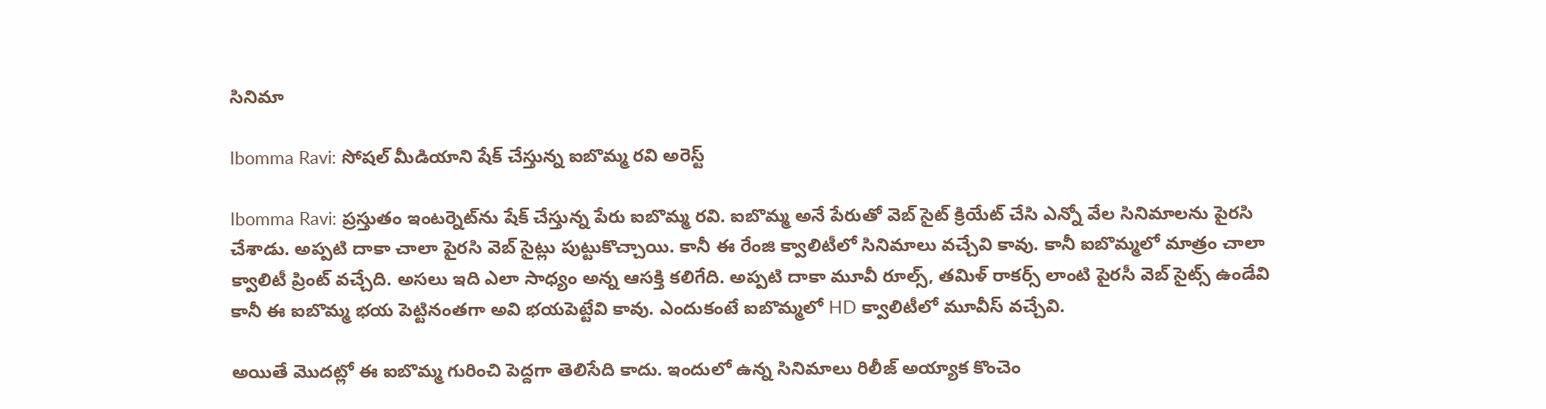సినిమా

Ibomma Ravi: సోషల్ మీడియాని షేక్ చేస్తున్న ఐబొమ్మ రవి అరెస్ట్

Ibomma Ravi: ప్రస్తుతం ఇంటర్నెట్‌ను షేక్ చేస్తున్న పేరు ఐబొమ్మ రవి. ఐబొమ్మ అనే పేరుతో వెబ్ సైట్ క్రియేట్ చేసి ఎన్నో వేల సినిమాలను పైరసి చేశాడు. అప్పటి దాకా చాలా పైరసి వెబ్ సైట్లు పుట్టుకొచ్చాయి. కానీ ఈ రేంజి క్వాలిటీలో సినిమాలు వచ్చేవి కావు. కానీ ఐబొమ్మలో మాత్రం చాలా క్వాలిటీ ప్రింట్ వచ్చేది. అసలు ఇది ఎలా సాధ్యం అన్న ఆసక్తి కలిగేది. అప్పటి దాకా మూవీ రూల్స్, తమిళ్ రాకర్స్ లాంటి పైరసీ వెబ్ సైట్స్ ఉండేవి కానీ ఈ ఐబొమ్మ భయ పెట్టినంతగా అవి భయపెట్టేవి కావు. ఎందుకంటే ఐబొమ్మలో HD క్వాలిటీలో మూవీస్ వచ్చేవి.

అయితే మొదట్లో ఈ ఐబొమ్మ గురించి పెద్దగా తెలిసేది కాదు. ఇందులో ఉన్న సినిమాలు రిలీజ్ అయ్యాక కొంచెం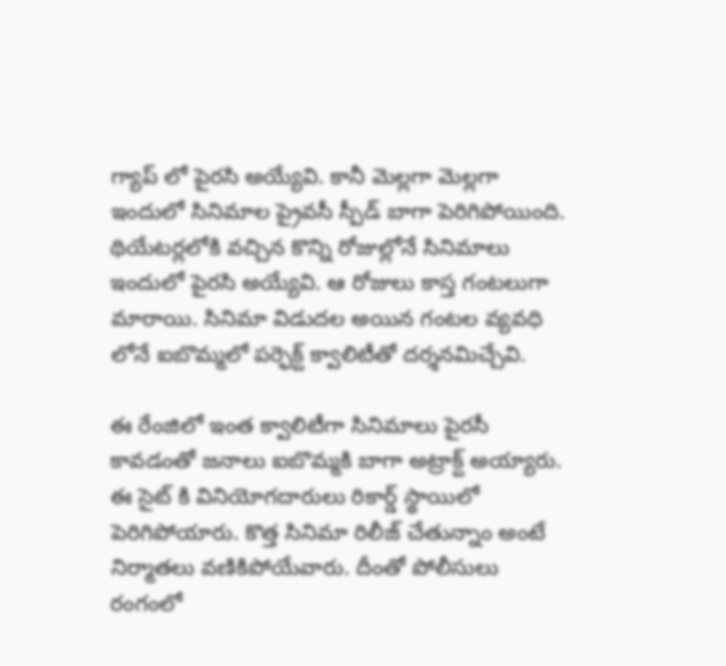గ్యాప్ లో పైరసి అయ్యేవి. కానీ మెల్లగా మెల్లగా ఇందులో సినిమాల ప్రైవసీ స్పీడ్ బాగా పెరిగిపోయింది. థియేటర్లలోకి వచ్చిన కొన్ని రోజుల్లోనే సినిమాలు ఇందులో పైరసి అయ్యేవి. ఆ రోజులు కాస్త గంటలుగా మారాయి. సినిమా విడుదల అయిన గంటల వ్యవధి లోనే ఐబొమ్మలో పర్ఫెక్ట్ క్వాలిటీతో దర్శనమిచ్చేవి.

ఈ రేంజిలో ఇంత క్వాలిటీగా సినిమాలు పైరసీ కావడంతో జనాలు ఐబొమ్మకి బాగా అట్రాక్ట్ అయ్యారు. ఈ సైట్ కి వినియోగదారులు రికార్డ్ స్థాయిలో పెరిగిపోయారు. కొత్త సినిమా రిలీజ్ చేతున్నాం అంటే నిర్మాతలు వణికిపోయేవారు. దీంతో పోలీసులు రంగంలో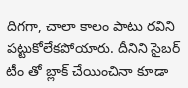దిగగా, చాలా కాలం పాటు రవిని పట్టుకోలేకపోయారు. దీనిని సైబర్ టీం తో బ్లాక్ చేయించినా కూడా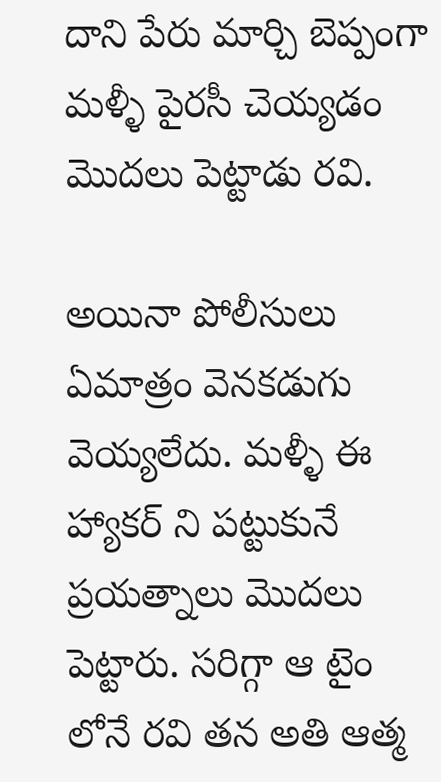దాని పేరు మార్చి బెప్పంగా మళ్ళీ పైరసీ చెయ్యడం మొదలు పెట్టాడు రవి.

అయినా పోలీసులు ఏమాత్రం వెనకడుగు వెయ్యలేదు. మళ్ళీ ఈ హ్యాకర్ ని పట్టుకునే ప్రయత్నాలు మొదలు పెట్టారు. సరిగ్గా ఆ టైం లోనే రవి తన అతి ఆత్మ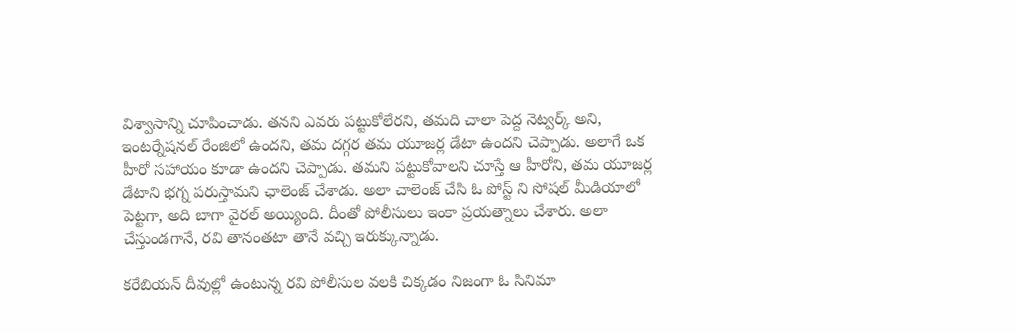విశ్వాసాన్ని చూపించాడు. తనని ఎవరు పట్టుకోలేరని, తమది చాలా పెద్ద నెట్వర్క్ అని, ఇంటర్నేషనల్ రేంజిలో ఉందని, తమ దగ్గర తమ యూజర్ల డేటా ఉందని చెప్పాడు. అలాగే ఒక హీరో సహాయం కూడా ఉందని చెప్పాడు. తమని పట్టుకోవాలని చూస్తే ఆ హీరోని, తమ యూజర్ల డేటాని భగ్న పరుస్తామని ఛాలెంజ్ చేశాడు. అలా చాలెంజ్ చేసి ఓ పోస్ట్ ని సోషల్ మీడియాలో పెట్టగా, అది బాగా వైరల్ అయ్యింది. దీంతో పోలీసులు ఇంకా ప్రయత్నాలు చేశారు. అలా చేస్తుండగానే, రవి తానంతటా తానే వచ్చి ఇరుక్కున్నాడు.

కరేబియన్ దీవుల్లో ఉంటున్న రవి పోలీసుల వలకి చిక్కడం నిజంగా ఓ సినిమా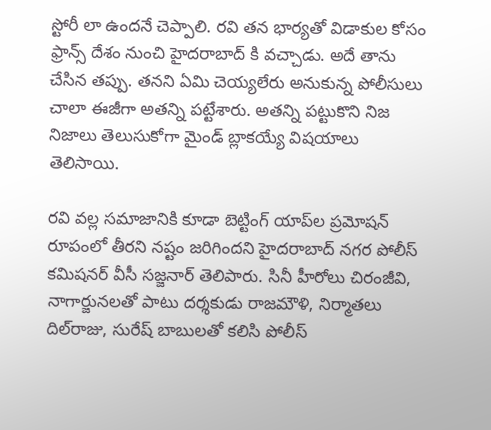స్టోరీ లా ఉందనే చెప్పాలి. రవి తన భార్యతో విడాకుల కోసం ఫ్రాన్స్ దేశం నుంచి హైదరాబాద్ కి వచ్చాడు. అదే తాను చేసిన తప్పు. తనని ఏమి చెయ్యలేరు అనుకున్న పోలీసులు చాలా ఈజీగా అతన్ని పట్టేశారు. అతన్ని పట్టుకొని నిజ నిజాలు తెలుసుకోగా మైండ్ బ్లాకయ్యే విషయాలు తెలిసాయి.

రవి వల్ల సమాజానికి కూడా బెట్టింగ్‌ యాప్‌ల ప్రమోషన్‌ రూపంలో తీరని నష్టం జరిగిందని హైదరాబాద్‌ నగర పోలీస్‌ కమిషనర్‌ వీసీ సజ్జనార్‌ తెలిపారు. సినీ హీరోలు చిరంజీవి, నాగార్జునలతో పాటు దర్శకుడు రాజమౌళి, నిర్మాతలు దిల్‌రాజు, సురేష్‌ బాబులతో కలిసి పోలీస్‌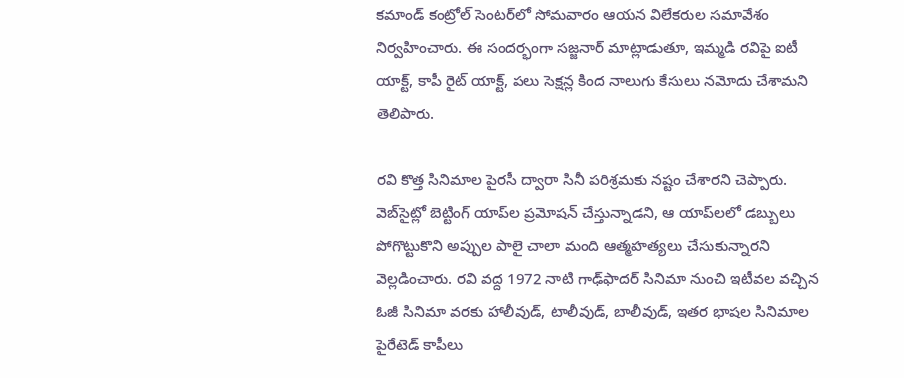కమాండ్‌ కంట్రోల్‌ సెంటర్‌లో సోమవారం ఆయన విలేకరుల సమావేశం నిర్వహించారు. ఈ సందర్భంగా సజ్జనార్‌ మాట్లాడుతూ, ఇమ్మడి రవిపై ఐటీ యాక్ట్‌, కాపీ రైట్‌ యాక్ట్‌, పలు సెక్షన్ల కింద నాలుగు కేసులు నమోదు చేశామని తెలిపారు.

రవి కొత్త సినిమాల పైరసీ ద్వారా సినీ పరిశ్రమకు నష్టం చేశారని చెప్పారు. వెబ్‌సైట్లో బెట్టింగ్‌ యాప్‌ల ప్రమోషన్‌ చేస్తున్నాడని, ఆ యాప్‌లలో డబ్బులు పోగొట్టుకొని అప్పుల పాలై చాలా మంది ఆత్మహత్యలు చేసుకున్నారని వెల్లడించారు. రవి వద్ద 1972 నాటి గాఢ్‌ఫాదర్‌ సినిమా నుంచి ఇటీవల వచ్చిన ఓజీ సినిమా వరకు హాలీవుడ్‌, టాలీవుడ్‌, బాలీవుడ్‌, ఇతర భాషల సినిమాల పైరేటెడ్‌ కాపీలు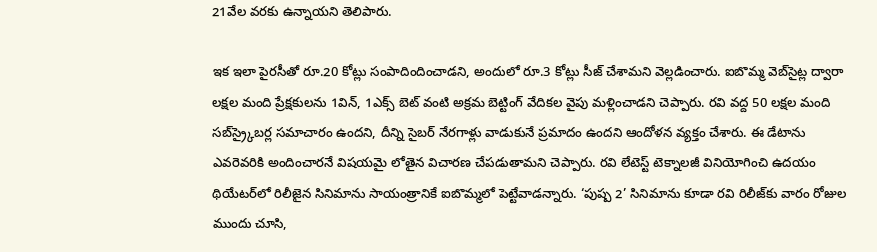21వేల వరకు ఉన్నాయని తెలిపారు.

ఇక ఇలా పైరసీతో రూ.20 కోట్లు సంపాదిందించాడని, అందులో రూ.3 కోట్లు సీజ్‌ చేశామని వెల్లడించారు. ఐబొమ్మ వెబ్‌సైట్ల ద్వారా లక్షల మంది ప్రేక్షకులను 1విన్‌, 1ఎక్స్‌ బెట్‌ వంటి అక్రమ బెట్టింగ్‌ వేదికల వైపు మళ్లించాడని చెప్పారు. రవి వద్ద 50 లక్షల మంది సబ్‌స్ర్కైబర్ల సమాచారం ఉందని, దీన్ని సైబర్‌ నేరగాళ్లు వాడుకునే ప్రమాదం ఉందని ఆందోళన వ్యక్తం చేశారు. ఈ డేటాను ఎవరెవరికి అందించారనే విషయమై లోతైన విచారణ చేపడుతామని చెప్పారు. రవి లేటెస్ట్‌ టెక్నాలజీ వినియోగించి ఉదయం థియేటర్‌లో రిలీజైన సినిమాను సాయంత్రానికే ఐబొమ్మలో పెట్టేవాడన్నారు. ‘పుష్ప 2’ సినిమాను కూడా రవి రిలీజ్‌కు వారం రోజుల ముందు చూసి,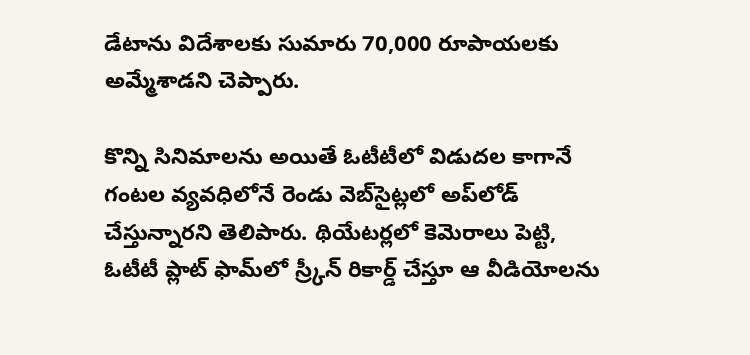డేటాను విదేశాలకు సుమారు 70,000 రూపాయలకు అమ్మేశాడని చెప్పారు.

కొన్ని సినిమాలను అయితే ఓటీటీలో విడుదల కాగానే గంటల వ్యవధిలోనే రెండు వెబ్‌సైట్లలో అప్‌లోడ్‌ చేస్తున్నారని తెలిపారు. థియేటర్లలో కెమెరాలు పెట్టి, ఓటీటీ ప్లాట్‌ ఫామ్‌లో స్ర్కీన్‌ రికార్డ్‌ చేస్తూ ఆ వీడియోలను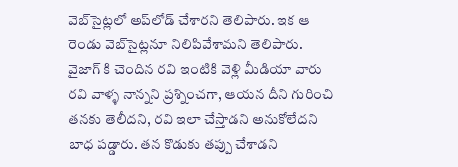వెబ్‌సైట్లలో అప్‌లోడ్‌ చేశారని తెలిపారు. ఇక ఆ రెండు వెబ్‌సైట్లనూ నిలిపివేశామని తెలిపారు. వైజాగ్ కి చెందిన రవి ఇంటికి వెళ్లి మీడియా వారు రవి వాళ్ళ నాన్నని ప్రశ్నించగా, ఆయన దీని గురించి తనకు తెలీదని, రవి ఇలా చేస్తాడని అనుకోలేదని బాధ పడ్డారు. తన కొడుకు తప్పు చేశాడని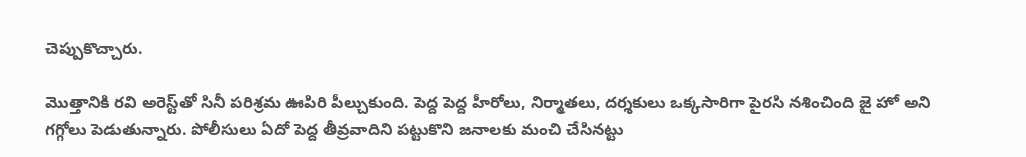చెప్పుకొచ్చారు.

మొత్తానికి రవి అరెస్ట్‌తో సినీ పరిశ్రమ ఊపిరి పీల్చుకుంది. పెద్ద పెద్ద హీరోలు, నిర్మాతలు, దర్శకులు ఒక్కసారిగా పైరసి నశించింది జై హో అని గగ్గోలు పెడుతున్నారు. పోలీసులు ఏదో పెద్ద తీవ్రవాదిని పట్టుకొని జనాలకు మంచి చేసినట్టు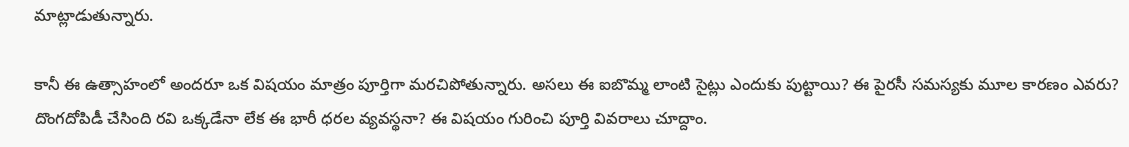మాట్లాడుతున్నారు.

కానీ ఈ ఉత్సాహంలో అందరూ ఒక విషయం మాత్రం పూర్తిగా మరచిపోతున్నారు. అసలు ఈ ఐబొమ్మ లాంటి సైట్లు ఎందుకు పుట్టాయి? ఈ పైరసీ సమస్యకు మూల కారణం ఎవరు? దొంగదోపిడీ చేసింది రవి ఒక్కడేనా లేక ఈ భారీ ధరల వ్యవస్థనా? ఈ విషయం గురించి పూర్తి వివరాలు చూద్దాం.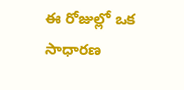ఈ రోజుల్లో ఒక సాధారణ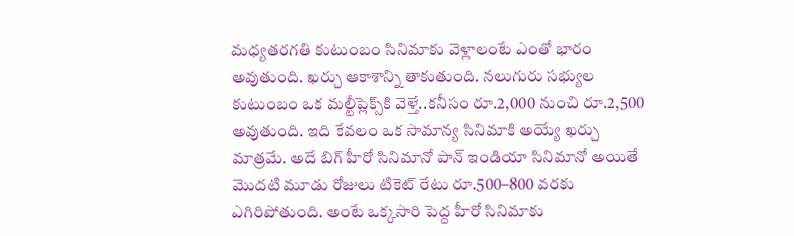మధ్యతరగతి కుటుంబం సినిమాకు వెళ్లాలంటే ఎంతో భారం అవుతుంది. ఖర్చు ఆకాశాన్ని తాకుతుంది. నలుగురు సభ్యుల కుటుంబం ఒక మల్టీప్లెక్స్‌కి వెళ్తే..కనీసం రూ.2,000 నుంచి రూ.2,500 అవుతుంది. ఇది కేవలం ఒక సామాన్య సినిమాకి అయ్యే ఖర్చు మాత్రమే. అదే బిగ్ హీరో సినిమానో పాన్ ఇండియా సినిమానో అయితే మొదటి మూడు రోజులు టికెట్ రేటు రూ.500–800 వరకు ఎగిరిపోతుంది. అంటే ఒక్కసారి పెద్ద హీరో సినిమాకు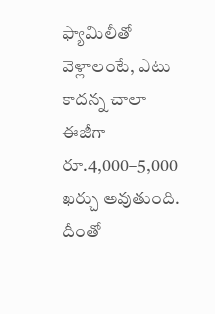ఫ్యామిలీతో వెళ్లాలంటే, ఎటు కాదన్న చాలా ఈజీగా రూ.4,000–5,000 ఖర్చు అవుతుంది. దీంతో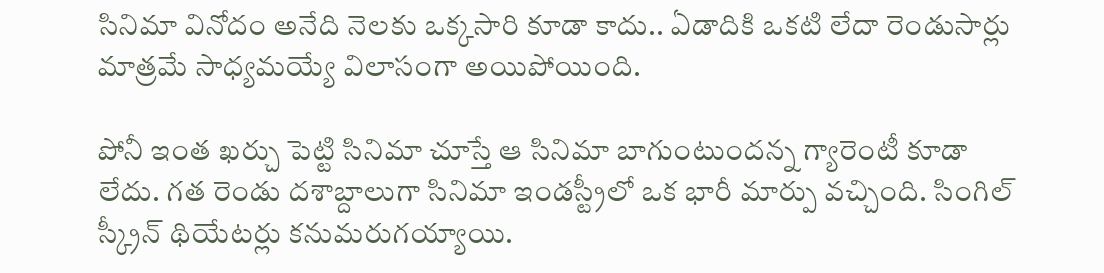సినిమా వినోదం అనేది నెలకు ఒక్కసారి కూడా కాదు.. ఏడాదికి ఒకటి లేదా రెండుసార్లు మాత్రమే సాధ్యమయ్యే విలాసంగా అయిపోయింది.

పోనీ ఇంత ఖర్చు పెట్టి సినిమా చూస్తే ఆ సినిమా బాగుంటుందన్న గ్యారెంటీ కూడా లేదు. గత రెండు దశాబ్దాలుగా సినిమా ఇండస్ట్రీలో ఒక భారీ మార్పు వచ్చింది. సింగిల్ స్క్రీన్ థియేటర్లు కనుమరుగయ్యాయి.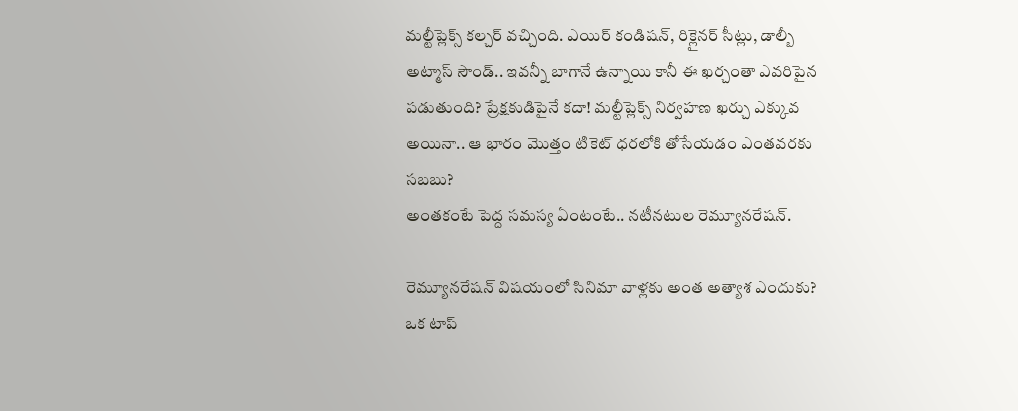మల్టీప్లెక్స్ కల్చర్ వచ్చింది. ఎయిర్ కండిషన్, రిక్లైనర్ సీట్లు, డాల్బీ అట్మాస్ సౌండ్.. ఇవన్నీ బాగానే ఉన్నాయి కానీ ఈ ఖర్చంతా ఎవరిపైన పడుతుంది? ప్రేక్షకుడిపైనే కదా! మల్టీప్లెక్స్ నిర్వహణ ఖర్చు ఎక్కువ అయినా.. ఆ భారం మొత్తం టికెట్ ధరలోకి తోసేయడం ఎంతవరకు సబబు?
అంతకంటే పెద్ద సమస్య ఏంటంటే.. నటీనటుల రెమ్యూనరేషన్.

రెమ్యూనరేషన్ విషయంలో సినిమా వాళ్లకు అంత అత్యాశ ఎందుకు? ఒక టాప్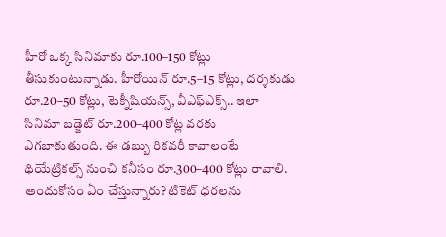హీరో ఒక్క సినిమాకు రూ.100–150 కోట్లు తీసుకుంటున్నాడు. హీరోయిన్ రూ.5–15 కోట్లు, దర్శకుడు రూ.20–50 కోట్లు, టెక్నీషియన్స్, వీఎఫ్ఎక్స్.. ఇలా సినిమా బడ్జెట్ రూ.200–400 కోట్ల వరకు ఎగబాకుతుంది. ఈ డబ్బు రికవరీ కావాలంటే థియేట్రికల్స్ నుంచి కనీసం రూ.300–400 కోట్లు రావాలి. అందుకోసం ఏం చేస్తున్నారు? టికెట్ ధరలను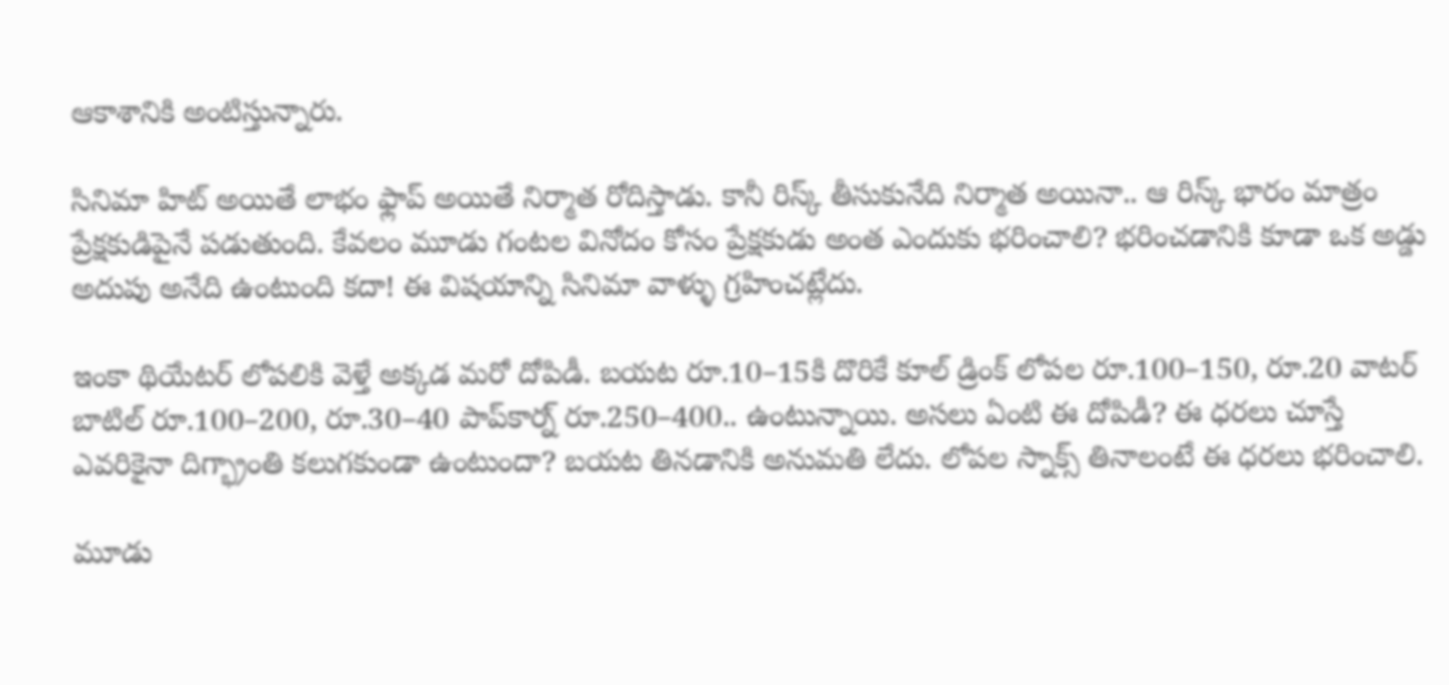ఆకాశానికి అంటిస్తున్నారు.

సినిమా హిట్ అయితే లాభం ఫ్లాప్ అయితే నిర్మాత రోదిస్తాడు. కానీ రిస్క్ తీసుకునేది నిర్మాత అయినా.. ఆ రిస్క్ భారం మాత్రం ప్రేక్షకుడిపైనే పడుతుంది. కేవలం మూడు గంటల వినోదం కోసం ప్రేక్షకుడు అంత ఎందుకు భరించాలి? భరించడానికి కూడా ఒక అడ్డు అదుపు అనేది ఉంటుంది కదా! ఈ విషయాన్ని సినిమా వాళ్ళు గ్రహించట్లేదు.

ఇంకా థియేటర్ లోపలికి వెళ్తే అక్కడ మరో దోపిడీ. బయట రూ.10–15కి దొరికే కూల్ డ్రింక్ లోపల రూ.100–150, రూ.20 వాటర్ బాటిల్ రూ.100–200, రూ.30–40 పాప్‌కార్న్ రూ.250–400.. ఉంటున్నాయి. అసలు ఏంటి ఈ దోపిడీ? ఈ ధరలు చూస్తే ఎవరికైనా దిగ్భ్రాంతి కలుగకుండా ఉంటుందా? బయట తినడానికి అనుమతి లేదు. లోపల స్నాక్స్ తినాలంటే ఈ ధరలు భరించాలి.

మూడు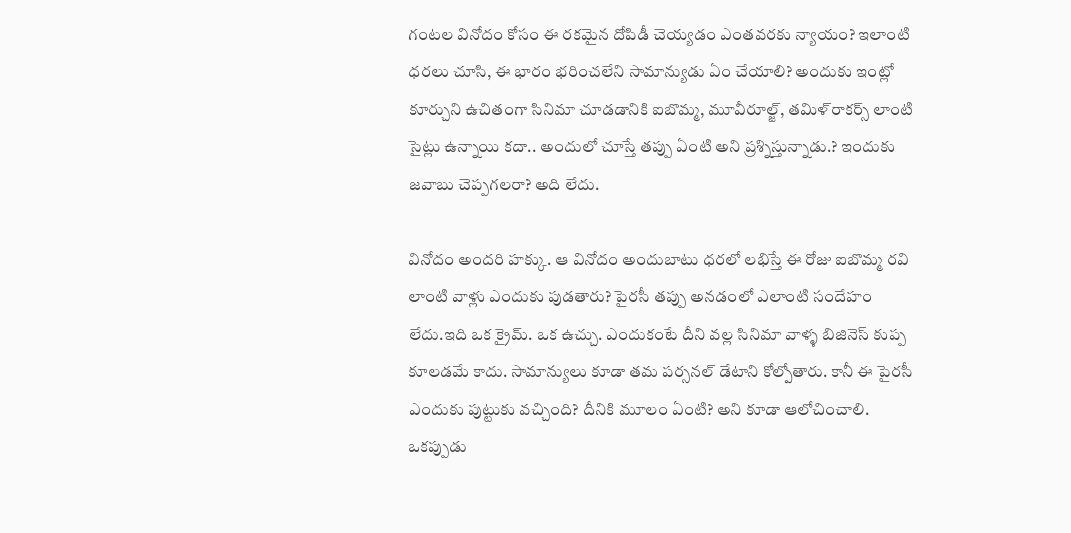గంటల వినోదం కోసం ఈ రకమైన దోపిడీ చెయ్యడం ఎంతవరకు న్యాయం? ఇలాంటి ధరలు చూసి, ఈ భారం భరించలేని సామాన్యుడు ఏం చేయాలి? అందుకు ఇంట్లో కూర్చుని ఉచితంగా సినిమా చూడడానికి ఐబొమ్మ, మూవీరూల్జ్, తమిళ్‌రాకర్స్ లాంటి సైట్లు ఉన్నాయి కదా.. అందులో చూస్తే తప్పు ఏంటి అని ప్రశ్నిస్తున్నాడు.? ఇందుకు జవాబు చెప్పగలరా? అది లేదు.

వినోదం అందరి హక్కు. ఆ వినోదం అందుబాటు ధరలో లభిస్తే ఈ రోజు ఐబొమ్మ రవి లాంటి వాళ్లు ఎందుకు పుడతారు? పైరసీ తప్పు అనడంలో ఎలాంటి సందేహం లేదు.ఇది ఒక క్రైమ్. ఒక ఉచ్చు. ఎందుకంటే దీని వల్ల సినిమా వాళ్ళ బిజినెస్ కుప్ప కూలడమే కాదు. సామాన్యులు కూడా తమ పర్సనల్ డేటాని కోల్పోతారు. కానీ ఈ పైరసీ ఎందుకు పుట్టుకు వచ్చింది? దీనికి మూలం ఏంటి? అని కూడా ఆలోచించాలి. ఒకప్పుడు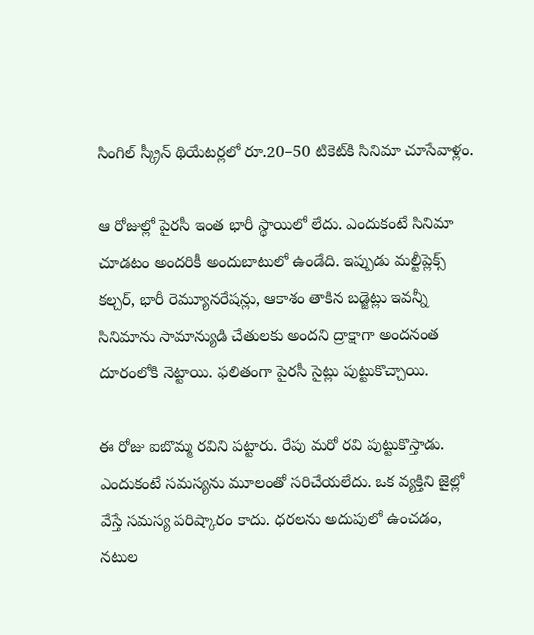సింగిల్ స్క్రీన్ థియేటర్లలో రూ.20–50 టికెట్‌కి సినిమా చూసేవాళ్లం.

ఆ రోజుల్లో పైరసీ ఇంత భారీ స్థాయిలో లేదు. ఎందుకంటే సినిమా చూడటం అందరికీ అందుబాటులో ఉండేది. ఇప్పుడు మల్టీప్లెక్స్ కల్చర్, భారీ రెమ్యూనరేషన్లు, ఆకాశం తాకిన బడ్జెట్లు ఇవన్నీ సినిమాను సామాన్యుడి చేతులకు అందని ద్రాక్షాగా అందనంత దూరంలోకి నెట్టాయి. ఫలితంగా పైరసీ సైట్లు పుట్టుకొచ్చాయి.

ఈ రోజు ఐబొమ్మ రవిని పట్టారు. రేపు మరో రవి పుట్టుకొస్తాడు. ఎందుకంటే సమస్యను మూలంతో సరిచేయలేదు. ఒక వ్యక్తిని జైల్లో వేస్తే సమస్య పరిష్కారం కాదు. ధరలను అదుపులో ఉంచడం, నటుల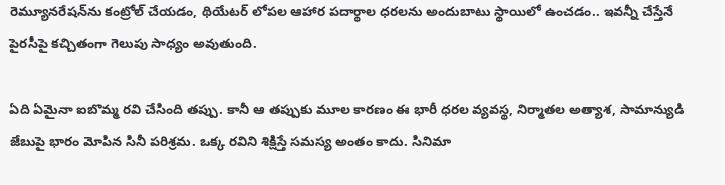రెమ్యూనరేషన్‌ను కంట్రోల్ చేయడం, థియేటర్ లోపల ఆహార పదార్థాల ధరలను అందుబాటు స్థాయిలో ఉంచడం.. ఇవన్నీ చేస్తేనే పైరసీపై కచ్చితంగా గెలుపు సాధ్యం అవుతుంది.

ఏది ఏమైనా ఐబొమ్మ రవి చేసింది తప్పు. కానీ ఆ తప్పుకు మూల కారణం ఈ భారీ ధరల వ్యవస్థ, నిర్మాతల అత్యాశ, సామాన్యుడి జేబుపై భారం మోపిన సినీ పరిశ్రమ. ఒక్క రవిని శిక్షిస్తే సమస్య అంతం కాదు. సినిమా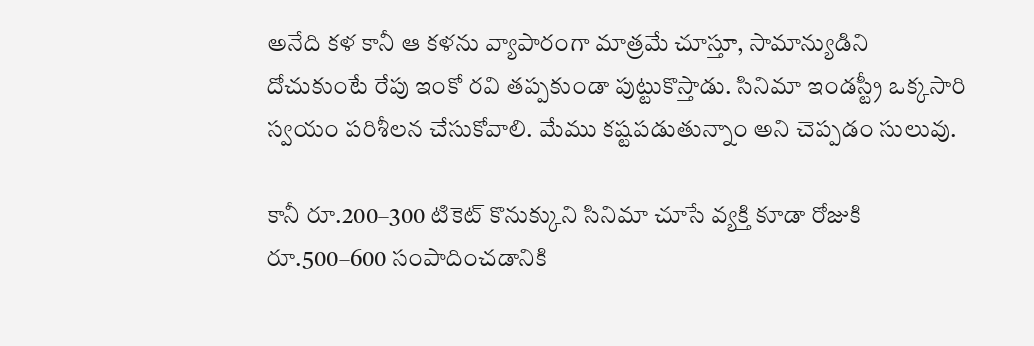అనేది కళ కానీ ఆ కళను వ్యాపారంగా మాత్రమే చూస్తూ, సామాన్యుడిని దోచుకుంటే రేపు ఇంకో రవి తప్పకుండా పుట్టుకొస్తాడు. సినిమా ఇండస్ట్రీ ఒక్కసారి స్వయం పరిశీలన చేసుకోవాలి. మేము కష్టపడుతున్నాం అని చెప్పడం సులువు.

కానీ రూ.200–300 టికెట్ కొనుక్కుని సినిమా చూసే వ్యక్తి కూడా రోజుకి రూ.500–600 సంపాదించడానికి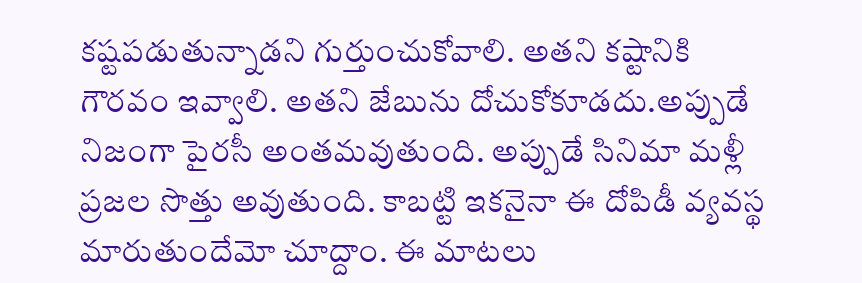కష్టపడుతున్నాడని గుర్తుంచుకోవాలి. అతని కష్టానికి గౌరవం ఇవ్వాలి. అతని జేబును దోచుకోకూడదు.అప్పుడే నిజంగా పైరసీ అంతమవుతుంది. అప్పుడే సినిమా మళ్లీ ప్రజల సొత్తు అవుతుంది. కాబట్టి ఇకనైనా ఈ దోపిడీ వ్యవస్థ మారుతుందేమో చూద్దాం. ఈ మాటలు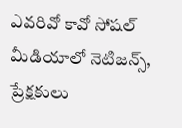ఎవరివో కావో సోషల్ మీడియాలో నెటిజన్స్, ప్రేక్షకులు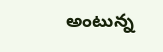అంటున్న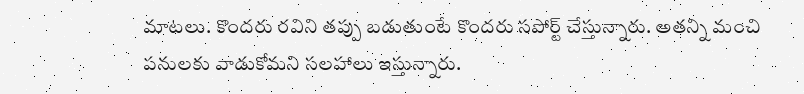మాటలు. కొందరు రవిని తప్పు బడుతుంటే కొందరు సపోర్ట్ చేస్తున్నారు. అతన్ని మంచి పనులకు వాడుకోమని సలహాలు ఇస్తున్నారు.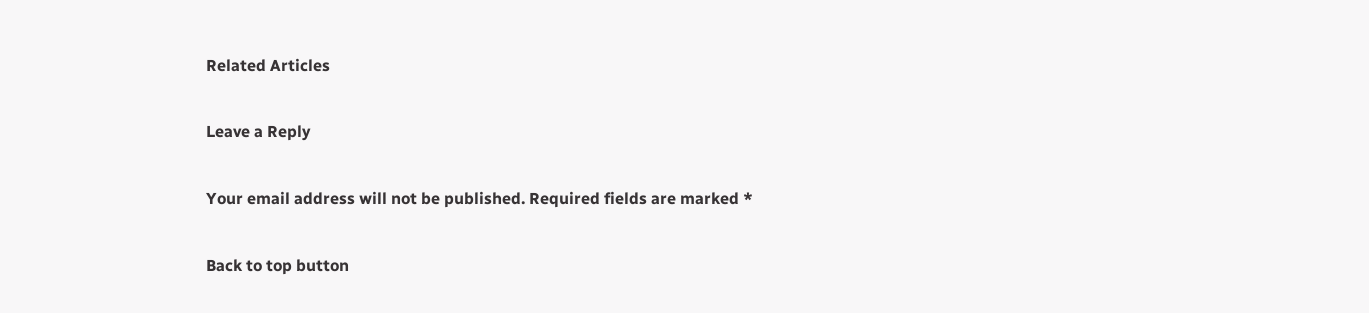Related Articles

Leave a Reply

Your email address will not be published. Required fields are marked *

Back to top button